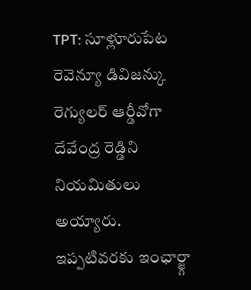TPT: సూళ్లూరుపేట రెవెన్యూ డివిజన్కు రెగ్యులర్ ఆర్డీవోగా దేవేంద్ర రెడ్డిని నియమితులు అయ్యారు. ఇప్పటివరకు ఇంఛార్జ్గా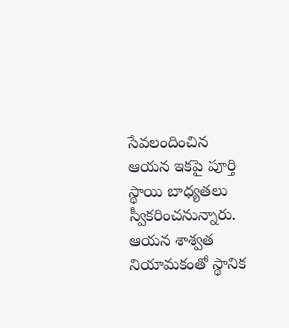సేవలందించిన ఆయన ఇకపై పూర్తి స్థాయి బాధ్యతలు స్వీకరించనున్నారు. ఆయన శాశ్వత నియామకంతో స్థానిక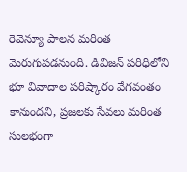రెవెన్యూ పాలన మరింత మెరుగుపడనుంది. డివిజన్ పరిధిలోని భూ వివాదాల పరిష్కారం వేగవంతం కానుందని, ప్రజలకు సేవలు మరింత సులభంగా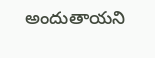అందుతాయని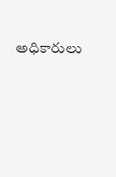అధికారులు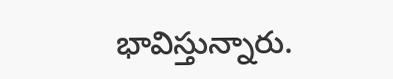భావిస్తున్నారు.